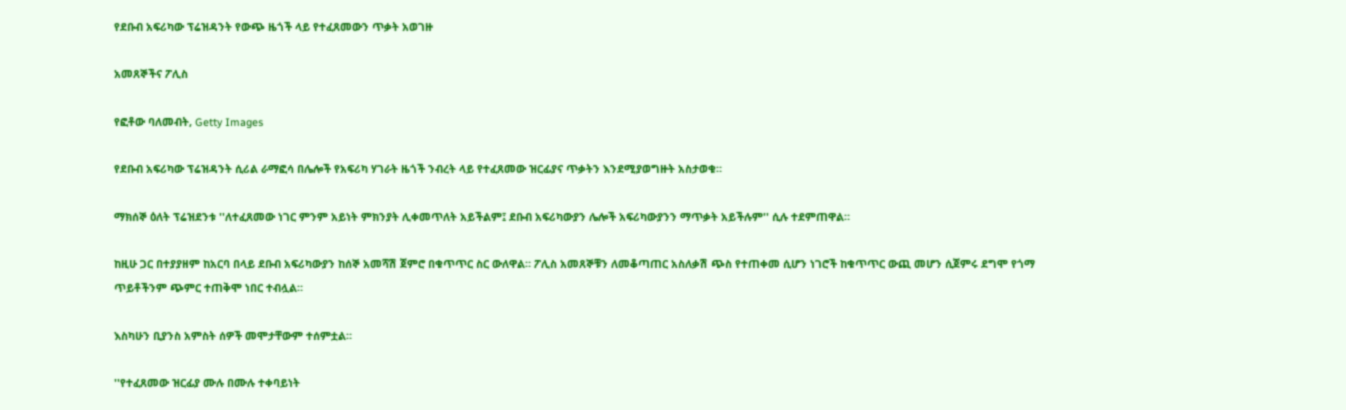የደቡብ አፍሪካው ፕሬዝዳንት የውጭ ዜጎች ላይ የተፈጸመውን ጥቃት አወገዙ

አመጸኞችና ፖሊስ

የፎቶው ባለመብት, Getty Images

የደቡብ አፍሪካው ፕሬዝዳንት ሲሪል ራማፎሳ በሌሎች የአፍሪካ ሃገራት ዜጎች ንብረት ላይ የተፈጸመው ዝርፊያና ጥቃትን እንደሚያወግዙት አስታወቁ።

ማክሰኞ ዕለት ፕሬዝደንቱ ''ለተፈጸመው ነገር ምንም አይነት ምክንያት ሊቀመጥለት አይችልም፤ ደቡብ አፍሪካውያን ሌሎች አፍሪካውያንን ማጥቃት አይችሉም'' ሲሉ ተደምጠዋል።

ከዚሁ ጋር በተያያዘም ከአርባ በላይ ደቡብ አፍሪካውያን ከሰኞ አመሻሽ ጀምሮ በቁጥጥር ስር ውለዋል። ፖሊስ አመጸኞቹን ለመቆጣጠር አስለቃሽ ጭስ የተጠቀመ ሲሆን ነገሮች ከቁጥጥር ውጪ መሆን ሲጀምሩ ደግሞ የጎማ ጥይቶችንም ጭምር ተጠቅሞ ነበር ተብሏል።

እስካሁን ቢያንስ አምስት ሰዎች መሞታቸውም ተሰምቷል።

''የተፈጸመው ዝርፊያ ሙሉ በሙሉ ተቀባይነት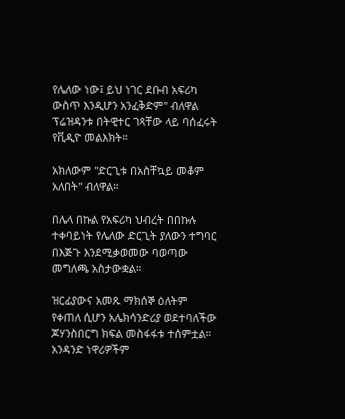የሌለው ነው፤ ይህ ነገር ደቡብ አፍሪካ ውስጥ እንዲሆን አንፈቅድም'' ብለዋል ፕሬዝዳንቱ በትዊተር ገጻቸው ላይ ባሰፈሩት የቪዲዮ መልእክት።

አክለውም ''ድርጊቱ በአስቸኳይ መቆም አለበት'' ብለዋል።

በሌላ በኩል የአፍሪካ ህብረት በበኩሉ ተቀባይነት የሌለው ድርጊት ያለውን ተግባር በእጅጉ እንደሚቃወመው ባወጣው መግለጫ አስታውቋል።

ዝርፊያውና አመጹ ማክሰኞ ዕለትም የቀጠለ ሲሆን አሌክሳንድሪያ ወደተባለችው ጆሃንስበርግ ክፍል መስፋፋቱ ተሰምቷል። አንዳንድ ነዋሪዎችም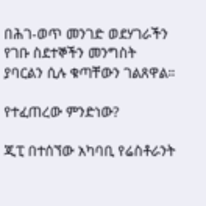በሕገ-ወጥ መንገድ ወደሃገራችን የገቡ ስደተኞችን መንግስት ያባርልን ሲሉ ቁጣቸውን ገልጸዋል።

የተፈጠረው ምንድነው?

ጂፒ በተሰኘው አካባቢ የሬስቶራንት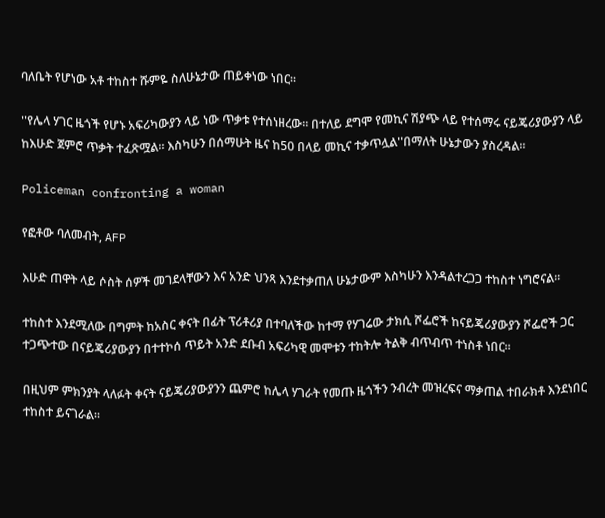ባለቤት የሆነው አቶ ተከስተ ሹምዬ ስለሁኔታው ጠይቀነው ነበር።

''የሌላ ሃገር ዜጎች የሆኑ አፍሪካውያን ላይ ነው ጥቃቱ የተሰነዘረው። በተለይ ደግሞ የመኪና ሽያጭ ላይ የተሰማሩ ናይጄሪያውያን ላይ ከእሁድ ጀምሮ ጥቃት ተፈጽሟል። እስካሁን በሰማሁት ዜና ከ50 በላይ መኪና ተቃጥሏል''በማለት ሁኔታውን ያስረዳል።

Policeman confronting a woman

የፎቶው ባለመብት, AFP

እሁድ ጠዋት ላይ ሶስት ሰዎች መገደላቸውን እና አንድ ህንጻ እንደተቃጠለ ሁኔታውም እስካሁን እንዳልተረጋጋ ተከስተ ነግሮናል።

ተከስተ እንደሚለው በግምት ከአስር ቀናት በፊት ፕሪቶሪያ በተባለችው ከተማ የሃገሬው ታክሲ ሾፌሮች ከናይጄሪያውያን ሾፌሮች ጋር ተጋጭተው በናይጄሪያውያን በተተኮሰ ጥይት አንድ ደቡብ አፍሪካዊ መሞቱን ተከትሎ ትልቅ ብጥብጥ ተነስቶ ነበር።

በዚህም ምክንያት ላለፉት ቀናት ናይጄሪያውያንን ጨምሮ ከሌላ ሃገራት የመጡ ዜጎችን ንብረት መዝረፍና ማቃጠል ተበራክቶ እንደነበር ተከስተ ይናገራል።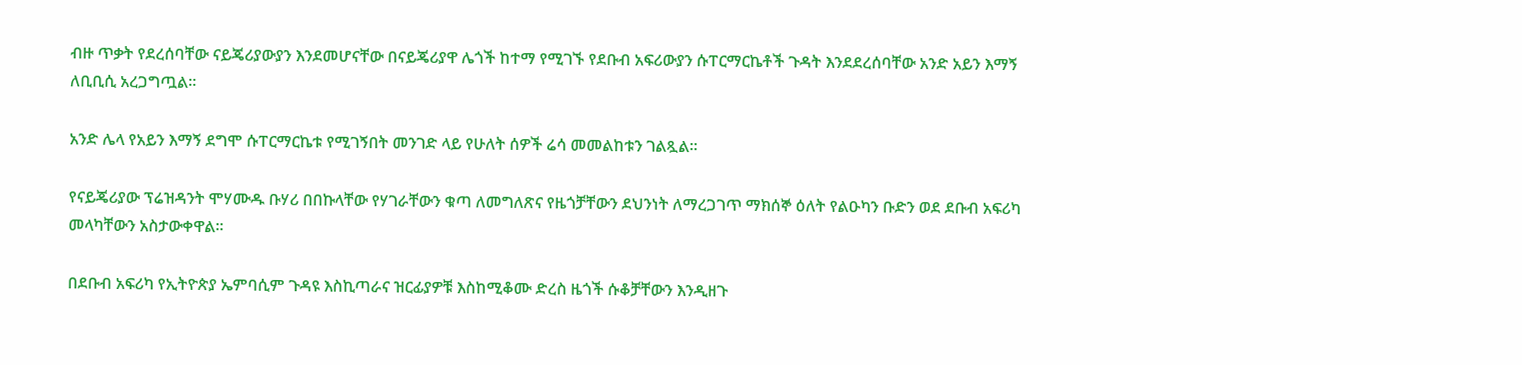ብዙ ጥቃት የደረሰባቸው ናይጄሪያውያን እንደመሆናቸው በናይጄሪያዋ ሌጎች ከተማ የሚገኙ የደቡብ አፍሪውያን ሱፐርማርኬቶች ጉዳት እንደደረሰባቸው አንድ አይን እማኝ ለቢቢሲ አረጋግጧል።

አንድ ሌላ የአይን እማኝ ደግሞ ሱፐርማርኬቱ የሚገኝበት መንገድ ላይ የሁለት ሰዎች ሬሳ መመልከቱን ገልጿል።

የናይጄሪያው ፕሬዝዳንት ሞሃሙዱ ቡሃሪ በበኩላቸው የሃገራቸውን ቁጣ ለመግለጽና የዜጎቻቸውን ደህንነት ለማረጋገጥ ማክሰኞ ዕለት የልዑካን ቡድን ወደ ደቡብ አፍሪካ መላካቸውን አስታውቀዋል።

በደቡብ አፍሪካ የኢትዮጵያ ኤምባሲም ጉዳዩ እስኪጣራና ዝርፊያዎቹ እስከሚቆሙ ድረስ ዜጎች ሱቆቻቸውን እንዲዘጉ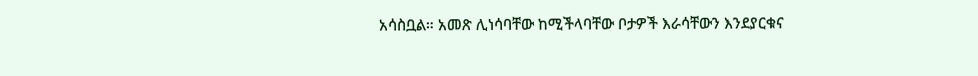አሳስቧል። አመጽ ሊነሳባቸው ከሚችላባቸው ቦታዎች እራሳቸውን እንደያርቁና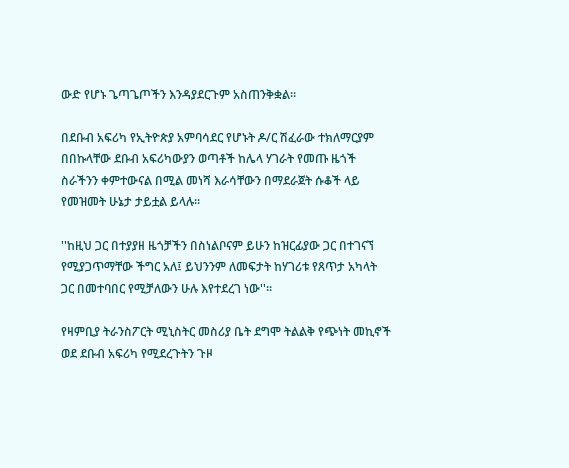ውድ የሆኑ ጌጣጌጦችን እንዳያደርጉም አስጠንቅቋል።

በደቡብ አፍሪካ የኢትዮጵያ አምባሳደር የሆኑት ዶ/ር ሽፈራው ተክለማርያም በበኩላቸው ደቡብ አፍሪካውያን ወጣቶች ከሌላ ሃገራት የመጡ ዜጎች ስራችንን ቀምተውናል በሚል መነሻ እራሳቸውን በማደራጀት ሱቆች ላይ የመዝመት ሁኔታ ታይቷል ይላሉ።

''ከዚህ ጋር በተያያዘ ዜጎቻችን በስነልቦናም ይሁን ከዝርፊያው ጋር በተገናኘ የሚያጋጥማቸው ችግር አለ፤ ይህንንም ለመፍታት ከሃገሪቱ የጸጥታ አካላት ጋር በመተባበር የሚቻለውን ሁሉ እየተደረገ ነው''።

የዛምቢያ ትራንስፖርት ሚኒስትር መስሪያ ቤት ደግሞ ትልልቅ የጭነት መኪኖች ወደ ደቡብ አፍሪካ የሚደረጉትን ጉዞ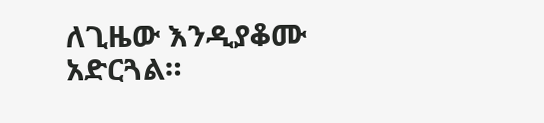ለጊዜው እንዲያቆሙ አድርጓል።